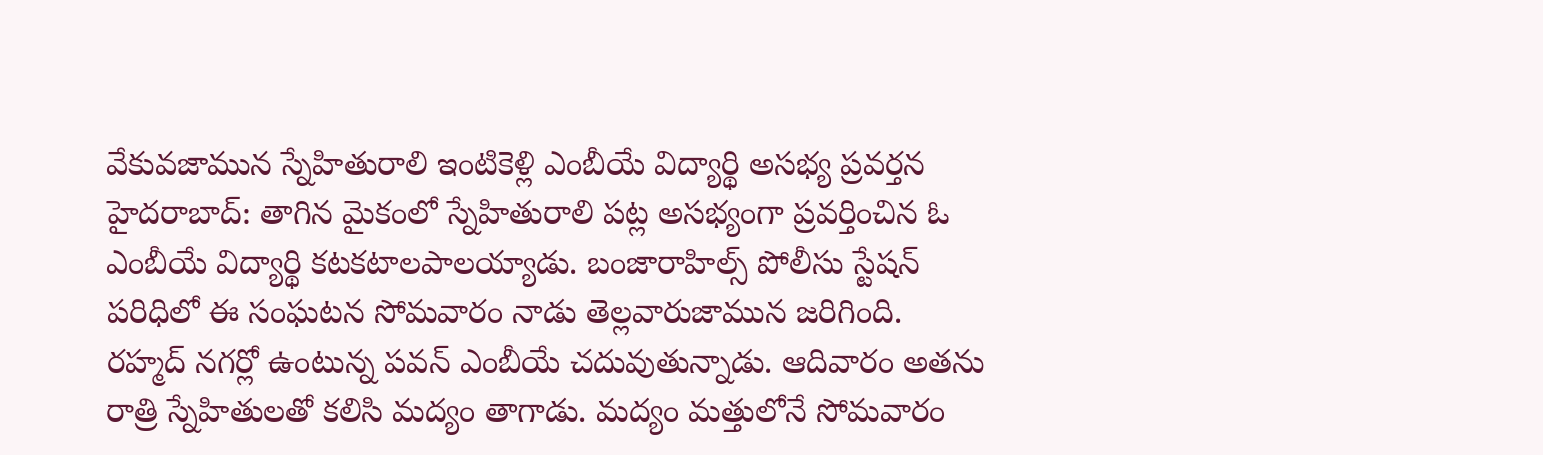వేకువజామున స్నేహితురాలి ఇంటికెళ్లి ఎంబీయే విద్యార్థి అసభ్య ప్రవర్తన
హైదరాబాద్: తాగిన మైకంలో స్నేహితురాలి పట్ల అసభ్యంగా ప్రవర్తించిన ఓ ఎంబీయే విద్యార్థి కటకటాలపాలయ్యాడు. బంజారాహిల్స్ పోలీసు స్టేషన్ పరిధిలో ఈ సంఘటన సోమవారం నాడు తెల్లవారుజామున జరిగింది.
రహ్మద్ నగర్లో ఉంటున్న పవన్ ఎంబీయే చదువుతున్నాడు. ఆదివారం అతను రాత్రి స్నేహితులతో కలిసి మద్యం తాగాడు. మద్యం మత్తులోనే సోమవారం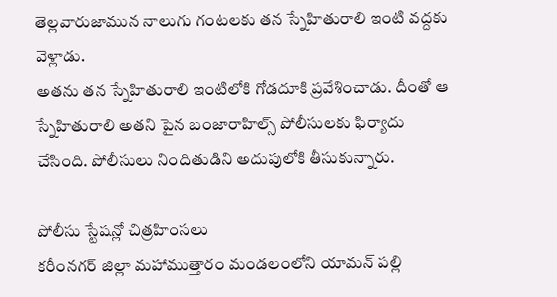తెల్లవారుజామున నాలుగు గంటలకు తన స్నేహితురాలి ఇంటి వద్దకు వెళ్లాడు.
అతను తన స్నేహితురాలి ఇంటిలోకి గోడదూకి ప్రవేశించాడు. దీంతో ఆ స్నేహితురాలి అతని పైన బంజారాహిల్స్ పోలీసులకు ఫిర్యాదు చేసింది. పోలీసులు నిందితుడిని అదుపులోకి తీసుకున్నారు.

పోలీసు స్టేషన్లో చిత్రహింసలు
కరీంనగర్ జిల్లా మహాముత్తారం మండలంలోని యామన్ పల్లి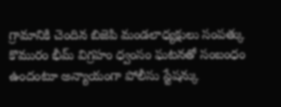గ్రామానికి చెందిన బిజెపి మండలాధ్యక్షులు సంపత్కు కొమురం భీమ్ విగ్రహం ధ్వంసం ఘటనతో సంబంధం ఉందంటూ అన్యాయంగా పోలీసు స్టేషన్కు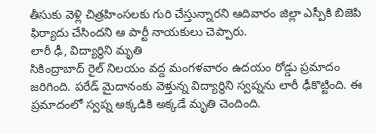తీసుకు వెళ్లి చిత్రహింసలకు గురి చేస్తున్నారని ఆదివారం జిల్లా ఎస్పీకి బిజెపి ఫిర్యాదు చేసిందని ఆ పార్టీ నాయకులు చెప్పారు.
లారీ ఢీ, విద్యార్థిని మృతి
సికింద్రాబాద్ రైల్ నిలయం వద్ద మంగళవారం ఉదయం రోడ్డు ప్రమాదం జరిగింది. పరేడ్ మైదానంకు వెళ్తున్న విద్యార్థిని స్వప్నను లారీ ఢీకొట్టింది. ఈ ప్రమాదంలో స్వప్న అక్కడికి అక్కడే మృతి చెందింది.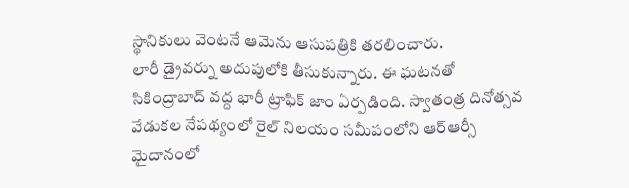స్థానికులు వెంటనే ఆమెను ఆసుపత్రికి తరలించారు.
లారీ డ్రైవర్ను అదుపులోకి తీసుకున్నారు. ఈ ఘటనతో సికింద్రాబాద్ వద్ద భారీ ట్రాఫిక్ జాం ఏర్పడింది. స్వాతంత్ర దినోత్సవ వేడుకల నేపథ్యంలో రైల్ నిలయం సమీపంలోని ఆర్ఆర్సీ మైదానంలో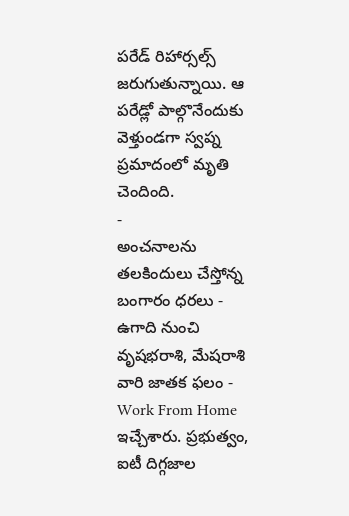పరేడ్ రిహార్సల్స్ జరుగుతున్నాయి. ఆ పరేడ్లో పాల్గొనేందుకు వెళ్తుండగా స్వప్న ప్రమాదంలో మృతి చెందింది.
-
అంచనాలను తలకిందులు చేస్తోన్న బంగారం ధరలు -
ఉగాది నుంచి వృషభరాశి, మేషరాశి వారి జాతక ఫలం -
Work From Home ఇచ్చేశారు. ప్రభుత్వం, ఐటీ దిగ్గజాల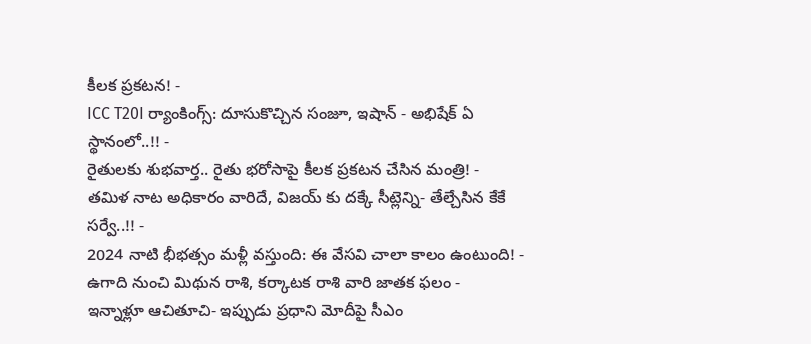కీలక ప్రకటన! -
ICC T20I ర్యాంకింగ్స్: దూసుకొచ్చిన సంజూ, ఇషాన్ - అభిషేక్ ఏ స్థానంలో..!! -
రైతులకు శుభవార్త.. రైతు భరోసాపై కీలక ప్రకటన చేసిన మంత్రి! -
తమిళ నాట అధికారం వారిదే, విజయ్ కు దక్కే సీట్లెన్ని- తేల్చేసిన కేకే సర్వే..!! -
2024 నాటి భీభత్సం మళ్లీ వస్తుంది: ఈ వేసవి చాలా కాలం ఉంటుంది! -
ఉగాది నుంచి మిథున రాశి, కర్కాటక రాశి వారి జాతక ఫలం -
ఇన్నాళ్లూ ఆచితూచి- ఇప్పుడు ప్రధాని మోదీపై సీఎం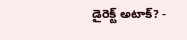డైరెక్ట్ అటాక్? -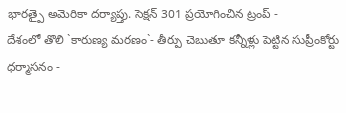భారత్పై అమెరికా దర్యాప్తు. సెక్షన్ 301 ప్రయోగించిన ట్రంప్ -
దేశంలో తొలి `కారుణ్య మరణం`- తీర్పు చెబుతూ కన్నీళ్లు పెట్టిన సుప్రీంకోర్టు ధర్మాసనం -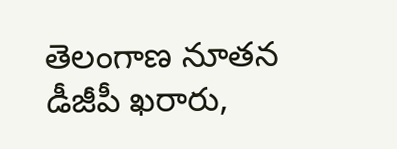తెలంగాణ నూతన డీజీపీ ఖరారు,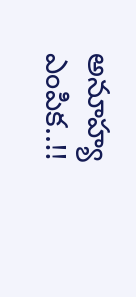అనూహ్య ఎంపిక..!!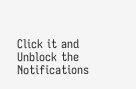Click it and Unblock the Notifications